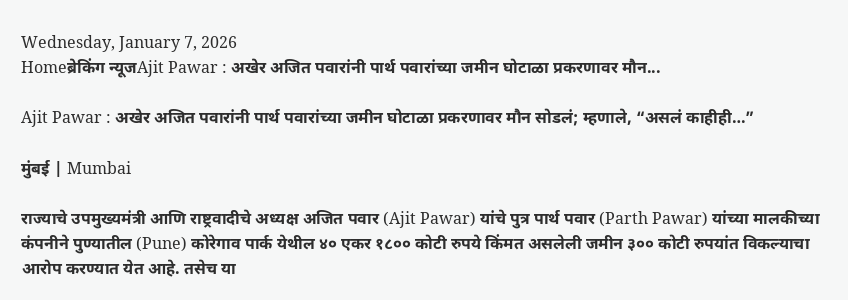Wednesday, January 7, 2026
Homeब्रेकिंग न्यूजAjit Pawar : अखेर अजित पवारांनी पार्थ पवारांच्या जमीन घोटाळा प्रकरणावर मौन...

Ajit Pawar : अखेर अजित पवारांनी पार्थ पवारांच्या जमीन घोटाळा प्रकरणावर मौन सोडलं; म्हणाले, “असलं काहीही…”

मुंबई | Mumbai

राज्याचे उपमुख्यमंत्री आणि राष्ट्रवादीचे अध्यक्ष अजित पवार (Ajit Pawar) यांचे पुत्र पार्थ पवार (Parth Pawar) यांच्या मालकीच्या कंपनीने पुण्यातील (Pune) कोरेगाव पार्क येथील ४० एकर १८०० कोटी रुपये किंमत असलेली जमीन ३०० कोटी रुपयांत विकल्याचा आरोप करण्यात येत आहे. तसेच या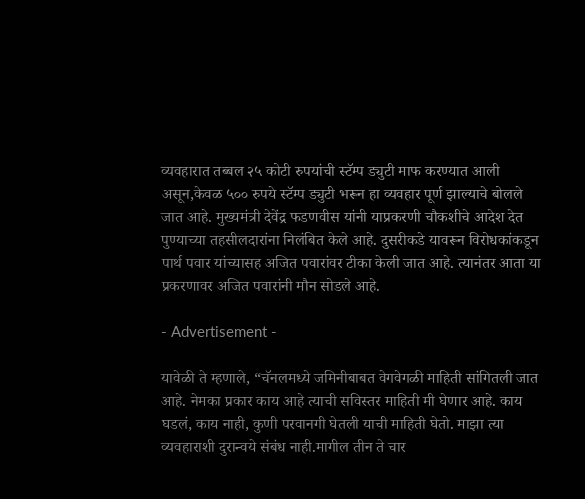व्यवहारात तब्बल २५ कोटी रुपयांची स्टॅम्प ड्युटी माफ करण्यात आली असून,केवळ ५०० रुपये स्टॅम्प ड्युटी भरून हा व्यवहार पूर्ण झाल्याचे बोलले जात आहे. मुख्यमंत्री देवेंद्र फडणवीस यांनी याप्रकरणी चौकशीचे आदेश देत पुण्याच्या तहसीलदारांना निलंबित केले आहे. दुसरीकडे यावरून विरोधकांकडून पार्थ पवार यांच्यासह अजित पवारांवर टीका केली जात आहे. त्यानंतर आता या प्रकरणावर अजित पवारांनी मौन सोडले आहे.

- Advertisement -

यावेळी ते म्हणाले, “चॅनलमध्ये जमिनीबाबत वेगवेगळी माहिती सांगितली जात आहे. नेमका प्रकार काय आहे त्याची सविस्तर माहिती मी घेणार आहे. काय घडलं, काय नाही, कुणी परवानगी घेतली याची माहिती घेतो. माझा त्या व्यवहाराशी दुरान्वये संबंध नाही.मागील तीन ते चार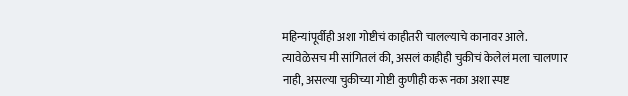महिन्यांपूर्वीही अशा गोष्टीचं काहीतरी चालल्याचे कानावर आले. त्यावेळेसच मी सांगितलं की, असलं काहीही चुकीचं केलेलं मला चालणार नाही, असल्या चुकीच्या गोष्टी कुणीही करू नका अशा स्पष्ट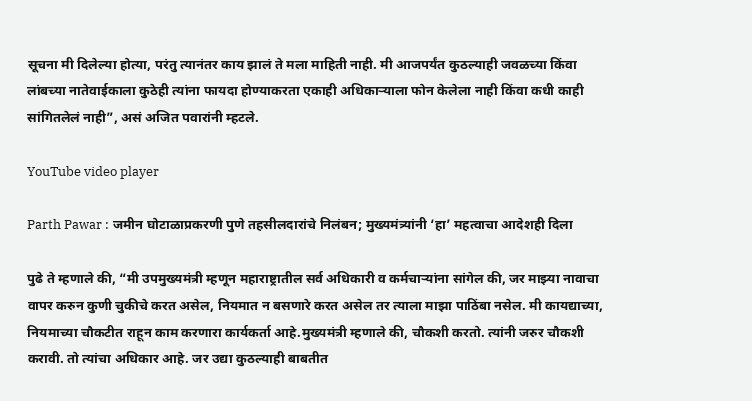सूचना मी दिलेल्या होत्या, परंतु त्यानंतर काय झालं ते मला माहिती नाही. मी आजपर्यंत कुठल्याही जवळच्या किंवा लांबच्या नातेवाईकाला कुठेही त्यांना फायदा होण्याकरता एकाही अधिकाऱ्याला फोन केलेला नाही किंवा कधी काही सांगितलेलं नाही”, असं अजित पवारांनी म्हटले.

YouTube video player

Parth Pawar : जमीन घोटाळाप्रकरणी पुणे तहसीलदारांचे निलंबन; मुख्यमंत्र्यांनी ‘हा’ महत्वाचा आदेशही दिला

पुढे ते म्हणाले की, “मी उपमुख्यमंत्री म्हणून महाराष्ट्रातील सर्व अधिकारी व कर्मचाऱ्यांना सांगेल की, जर माझ्या नावाचा वापर करुन कुणी चुकीचे करत असेल, नियमात न बसणारे करत असेल तर त्याला माझा पाठिंबा नसेल. मी कायद्याच्या, नियमाच्या चौकटीत राहून काम करणारा कार्यकर्ता आहे.मुख्यमंत्री म्हणाले की, चौकशी करतो. त्यांनी जरुर चौकशी करावी. तो त्यांचा अधिकार आहे. जर उद्या कुठल्याही बाबतीत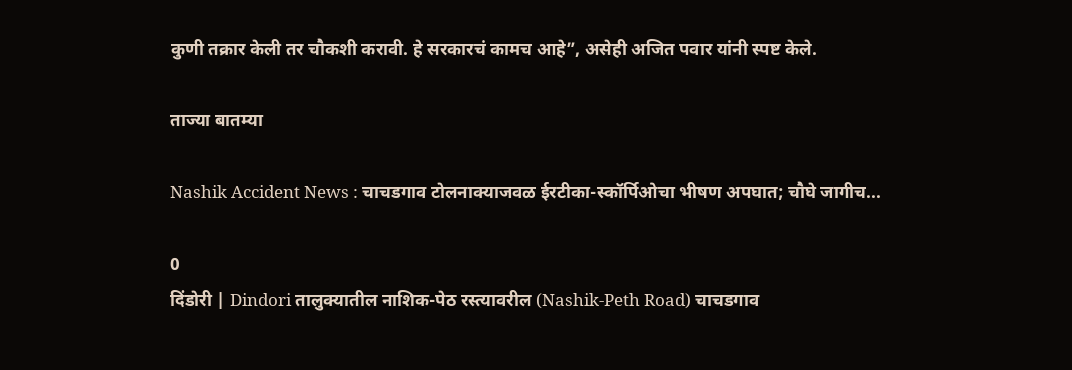कुणी तक्रार केली तर चौकशी करावी. हे सरकारचं कामच आहे”, असेही अजित पवार यांनी स्पष्ट केले.

ताज्या बातम्या

Nashik Accident News : चाचडगाव टोलनाक्याजवळ ईरटीका-स्कॉर्पिओचा भीषण अपघात; चौघे जागीच...

0
दिंडोरी | Dindori तालुक्यातील नाशिक-पेठ रस्त्यावरील (Nashik-Peth Road) चाचडगाव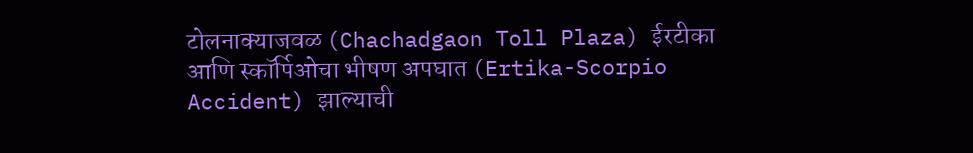टोलनाक्याजवळ (Chachadgaon Toll Plaza) ईरटीका आणि स्कॉर्पिओचा भीषण अपघात (Ertika-Scorpio Accident) झाल्याची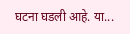घटना घडली आहे. या...